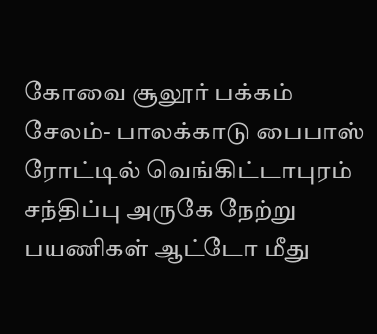கோவை சூலூர் பக்கம் சேலம்- பாலக்காடு பைபாஸ் ரோட்டில் வெங்கிட்டாபுரம் சந்திப்பு அருகே நேற்று பயணிகள் ஆட்டோ மீது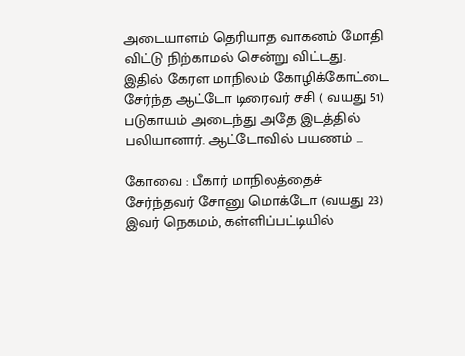அடையாளம் தெரியாத வாகனம் மோதி விட்டு நிற்காமல் சென்று விட்டது. இதில் கேரள மாநிலம் கோழிக்கோட்டை சேர்ந்த ஆட்டோ டிரைவர் சசி ( வயது 51) படுகாயம் அடைந்து அதே இடத்தில் பலியானார். ஆட்டோவில் பயணம் ...

கோவை : பீகார் மாநிலத்தைச் சேர்ந்தவர் சோனு மொக்டோ (வயது 23) இவர் நெகமம், கள்ளிப்பட்டியில்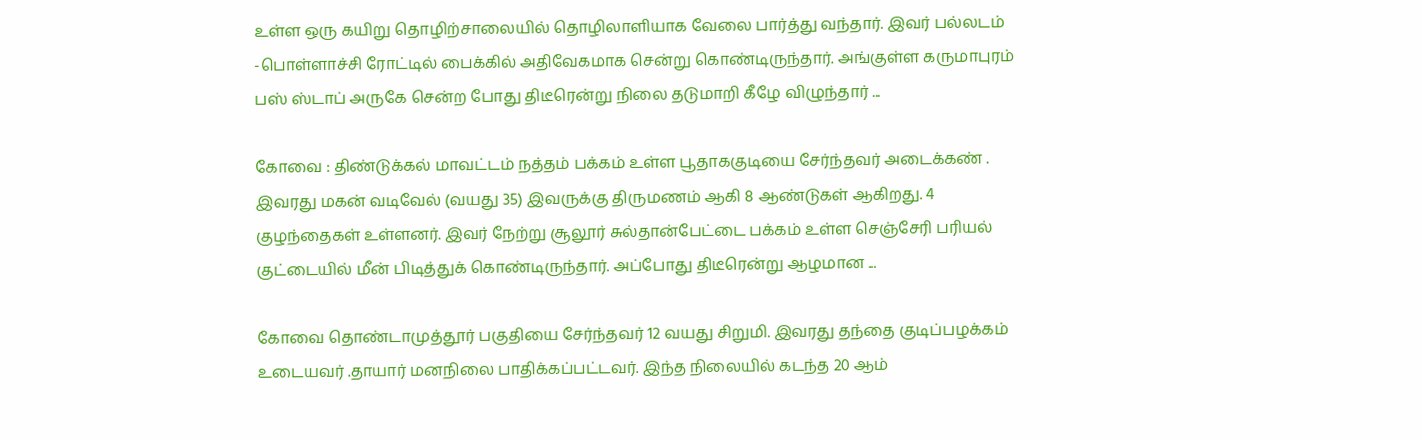உள்ள ஒரு கயிறு தொழிற்சாலையில் தொழிலாளியாக வேலை பார்த்து வந்தார். இவர் பல்லடம் -பொள்ளாச்சி ரோட்டில் பைக்கில் அதிவேகமாக சென்று கொண்டிருந்தார். அங்குள்ள கருமாபுரம் பஸ் ஸ்டாப் அருகே சென்ற போது திடீரென்று நிலை தடுமாறி கீழே விழுந்தார் ...

கோவை : திண்டுக்கல் மாவட்டம் நத்தம் பக்கம் உள்ள பூதாககுடியை சேர்ந்தவர் அடைக்கண் . இவரது மகன் வடிவேல் (வயது 35) இவருக்கு திருமணம் ஆகி 8 ஆண்டுகள் ஆகிறது. 4 குழந்தைகள் உள்ளனர். இவர் நேற்று சூலூர் சுல்தான்பேட்டை பக்கம் உள்ள செஞ்சேரி பரியல் குட்டையில் மீன் பிடித்துக் கொண்டிருந்தார். அப்போது திடீரென்று ஆழமான ...

கோவை தொண்டாமுத்தூர் பகுதியை சேர்ந்தவர் 12 வயது சிறுமி. இவரது தந்தை குடிப்பழக்கம் உடையவர் .தாயார் மனநிலை பாதிக்கப்பட்டவர். இந்த நிலையில் கடந்த 20 ஆம்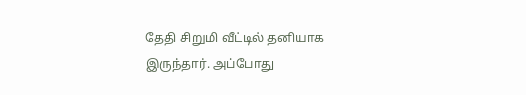தேதி சிறுமி வீட்டில் தனியாக இருந்தார். அப்போது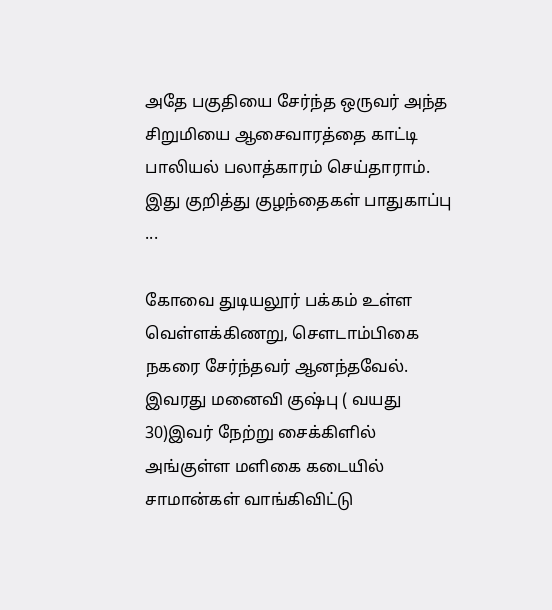அதே பகுதியை சேர்ந்த ஒருவர் அந்த சிறுமியை ஆசைவாரத்தை காட்டி பாலியல் பலாத்காரம் செய்தாராம். இது குறித்து குழந்தைகள் பாதுகாப்பு ...

கோவை துடியலூர் பக்கம் உள்ள வெள்ளக்கிணறு, சௌடாம்பிகை நகரை சேர்ந்தவர் ஆனந்தவேல். இவரது மனைவி குஷ்பு ( வயது 30)இவர் நேற்று சைக்கிளில் அங்குள்ள மளிகை கடையில் சாமான்கள் வாங்கிவிட்டு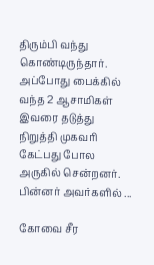திரும்பி வந்து கொண்டிருந்தார். அப்போது பைக்கில் வந்த 2 ஆசாமிகள் இவரை தடுத்து நிறுத்தி முகவரி கேட்பது போல அருகில் சென்றனர். பின்னர் அவர்களில் ...

கோவை சீர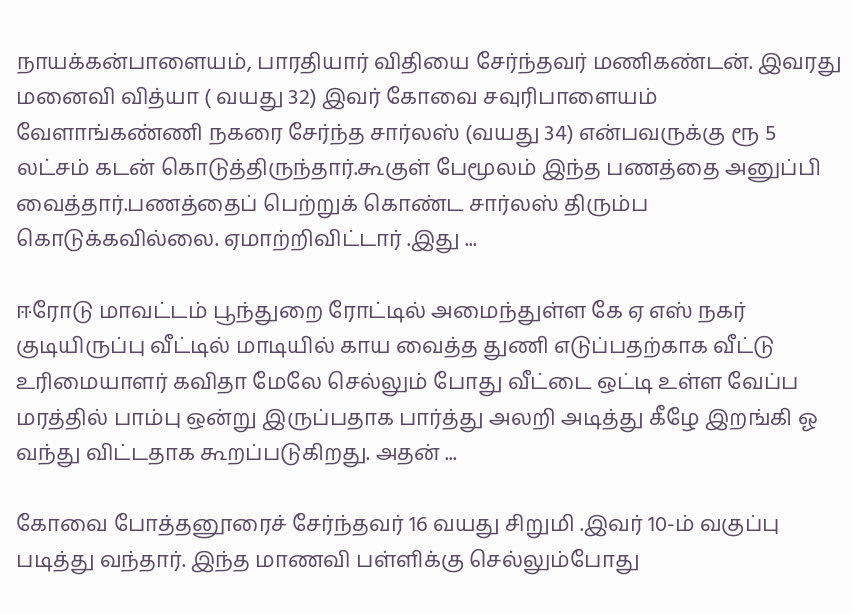நாயக்கன்பாளையம், பாரதியார் விதியை சேர்ந்தவர் மணிகண்டன். இவரது மனைவி வித்யா ( வயது 32) இவர் கோவை சவுரிபாளையம் வேளாங்கண்ணி நகரை சேர்ந்த சார்லஸ் (வயது 34) என்பவருக்கு ரூ 5 லட்சம் கடன் கொடுத்திருந்தார்.கூகுள் பேமூலம் இந்த பணத்தை அனுப்பி வைத்தார்.பணத்தைப் பெற்றுக் கொண்ட சார்லஸ் திரும்ப கொடுக்கவில்லை. ஏமாற்றிவிட்டார் .இது ...

ஈரோடு மாவட்டம் பூந்துறை ரோட்டில் அமைந்துள்ள கே ஏ எஸ் நகர் குடியிருப்பு வீட்டில் மாடியில் காய வைத்த துணி எடுப்பதற்காக வீட்டு உரிமையாளர் கவிதா மேலே செல்லும் போது வீட்டை ஒட்டி உள்ள வேப்ப மரத்தில் பாம்பு ஒன்று இருப்பதாக பார்த்து அலறி அடித்து கீழே இறங்கி ஓ வந்து விட்டதாக கூறப்படுகிறது. அதன் ...

கோவை போத்தனூரைச் சேர்ந்தவர் 16 வயது சிறுமி .இவர் 10-ம் வகுப்பு படித்து வந்தார். இந்த மாணவி பள்ளிக்கு செல்லும்போது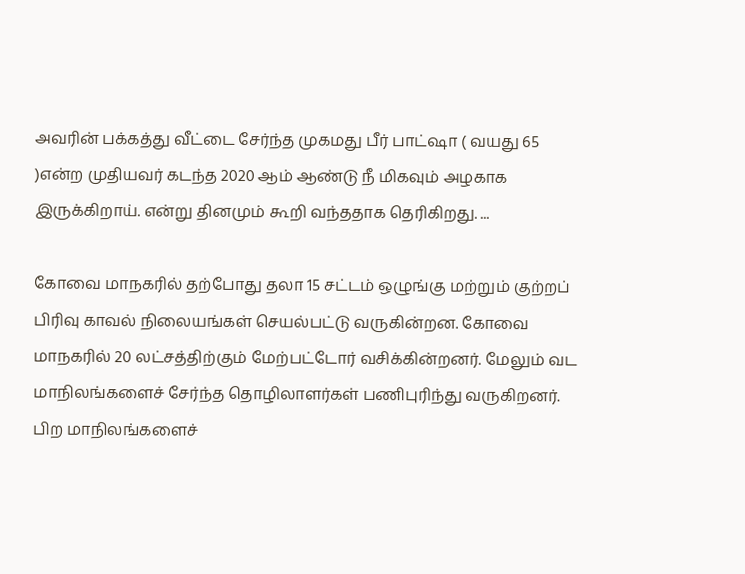அவரின் பக்கத்து வீட்டை சேர்ந்த முகமது பீர் பாட்ஷா ( வயது 65 )என்ற முதியவர் கடந்த 2020 ஆம் ஆண்டு நீ மிகவும் அழகாக இருக்கிறாய். என்று தினமும் கூறி வந்ததாக தெரிகிறது. ...

கோவை மாநகரில் தற்போது தலா 15 சட்டம் ஒழுங்கு மற்றும் குற்றப் பிரிவு காவல் நிலையங்கள் செயல்பட்டு வருகின்றன. கோவை மாநகரில் 20 லட்சத்திற்கும் மேற்பட்டோர் வசிக்கின்றனர். மேலும் வட மாநிலங்களைச் சேர்ந்த தொழிலாளர்கள் பணிபுரிந்து வருகிறனர். பிற மாநிலங்களைச்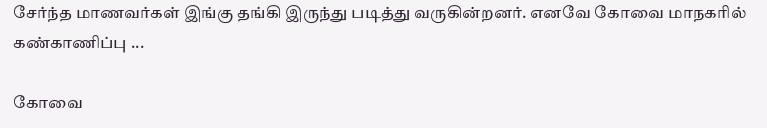சேர்ந்த மாணவர்கள் இங்கு தங்கி இருந்து படித்து வருகின்றனர். எனவே கோவை மாநகரில் கண்காணிப்பு ...

கோவை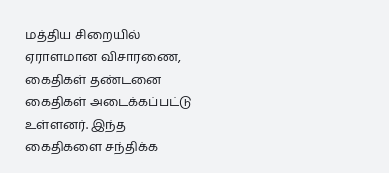மத்திய சிறையில் ஏராளமான விசாரணை, கைதிகள் தண்டனை கைதிகள் அடைக்கப்பட்டு உள்ளனர். இந்த கைதிகளை சந்திக்க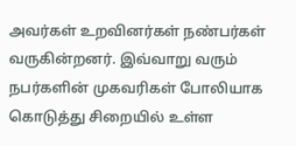அவர்கள் உறவினர்கள் நண்பர்கள் வருகின்றனர். இவ்வாறு வரும் நபர்களின் முகவரிகள் போலியாக கொடுத்து சிறையில் உள்ள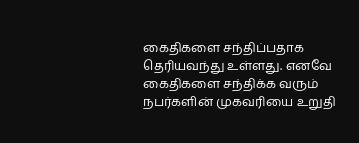கைதிகளை சந்திப்பதாக தெரியவந்து உள்ளது. எனவே கைதிகளை சந்திக்க வரும் நபர்களின் முகவரியை உறுதி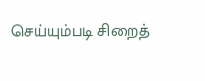செய்யும்படி சிறைத்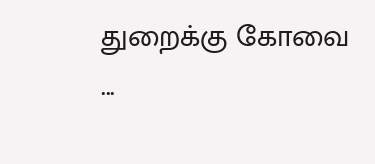துறைக்கு கோவை ...